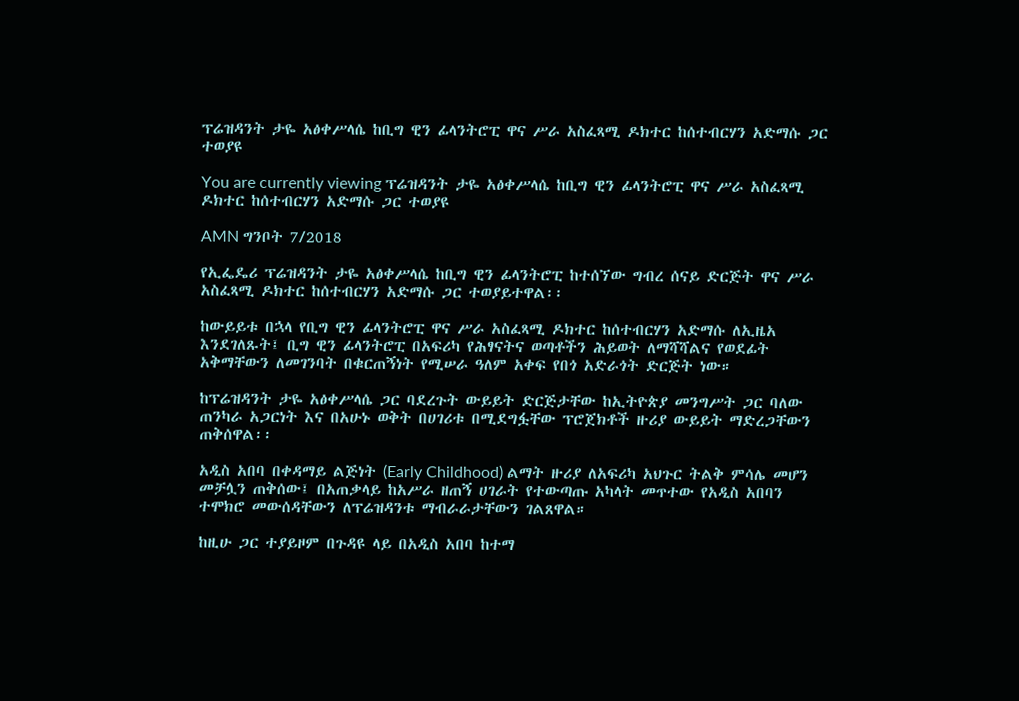ፕሬዝዳንት ታዬ አፅቀሥላሴ ከቢግ ዊን ፊላንትሮፒ ዋና ሥራ አስፈጻሚ ዶክተር ከሰተብርሃን አድማሱ ጋር ተወያዩ

You are currently viewing ፕሬዝዳንት ታዬ አፅቀሥላሴ ከቢግ ዊን ፊላንትሮፒ ዋና ሥራ አስፈጻሚ ዶክተር ከሰተብርሃን አድማሱ ጋር ተወያዩ

AMN ግንቦት 7/2018

የኢፌዴሪ ፕሬዝዳንት ታዬ አፅቀሥላሴ ከቢግ ዊን ፊላንትሮፒ ከተሰኘው ግብረ ሰናይ ድርጅት ዋና ሥራ አስፈጻሚ ዶክተር ከሰተብርሃን አድማሱ ጋር ተወያይተዋል፡፡

ከውይይቱ በኋላ የቢግ ዊን ፊላንትሮፒ ዋና ሥራ አስፈጻሚ ዶክተር ከሰተብርሃን አድማሱ ለኢዜአ እንደገለጹት፤ ቢግ ዊን ፊላንትሮፒ በአፍሪካ የሕፃናትና ወጣቶችን ሕይወት ለማሻሻልና የወደፊት አቅማቸውን ለመገንባት በቁርጠኝነት የሚሠራ ዓለም አቀፍ የበጎ አድራጎት ድርጅት ነው።

ከፕሬዝዳንት ታዬ አፅቀሥላሴ ጋር ባደረጉት ውይይት ድርጅታቸው ከኢትዮጵያ መንግሥት ጋር ባለው ጠንካራ አጋርነት እና በአሁኑ ወቅት በሀገሪቱ በሚደግፏቸው ፕሮጀክቶች ዙሪያ ውይይት ማድረጋቸውን ጠቅሰዋል፡፡

አዲስ አበባ በቀዳማይ ልጅነት (Early Childhood) ልማት ዙሪያ ለአፍሪካ አህጉር ትልቅ ምሳሌ መሆን መቻሏን ጠቅሰው፤ በአጠቃላይ ከአሥራ ዘጠኝ ሀገራት የተውጣጡ አካላት መጥተው የአዲስ አበባን ተሞክሮ መውሰዳቸውን ለፕሬዝዳንቱ ማብራራታቸውን ገልጸዋል።

ከዚሁ ጋር ተያይዞም በጉዳዩ ላይ በአዲስ አበባ ከተማ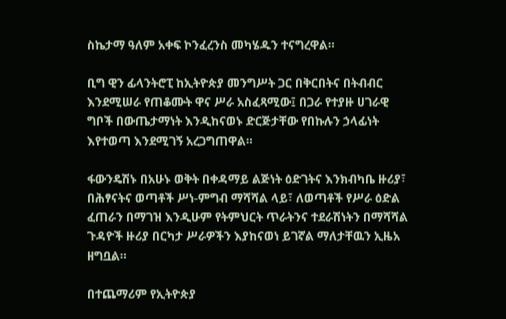ስኬታማ ዓለም አቀፍ ኮንፈረንስ መካሄዱን ተናግረዋል።

ቢግ ዊን ፊላንትሮፒ ከኢትዮጵያ መንግሥት ጋር በቅርበትና በትብብር እንደሚሠራ የጠቆሙት ዋና ሥራ አስፈጻሚው፤ በጋራ የተያዙ ሀገራዊ ግቦች በውጤታማነት እንዲከናወኑ ድርጅታቸው የበኩሉን ኃላፊነት እየተወጣ እንደሚገኝ አረጋግጠዋል።

ፋውንዴሽኑ በአሁኑ ወቅት በቀዳማይ ልጅነት ዕድገትና እንክብካቤ ዙሪያ፣ በሕፃናትና ወጣቶች ሥነ-ምግብ ማሻሻል ላይ፣ ለወጣቶች የሥራ ዕድል ፈጠራን በማገዝ እንዲሁም የትምህርት ጥራትንና ተደራሽነትን በማሻሻል ጉዳዮች ዙሪያ በርካታ ሥራዎችን እያከናወነ ይገኛል ማለታቸዉን ኢዜአ ዘግቧል።

በተጨማሪም የኢትዮጵያ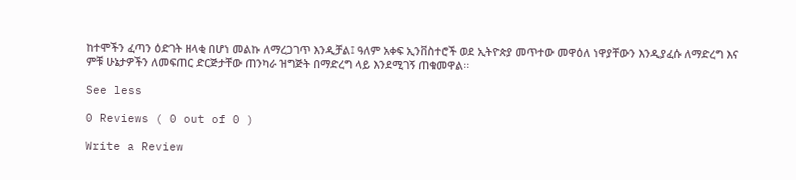ከተሞችን ፈጣን ዕድገት ዘላቂ በሆነ መልኩ ለማረጋገጥ እንዲቻል፤ ዓለም አቀፍ ኢንቨስተሮች ወደ ኢትዮጵያ መጥተው መዋዕለ ነዋያቸውን እንዲያፈሱ ለማድረግ እና ምቹ ሁኔታዎችን ለመፍጠር ድርጅታቸው ጠንካራ ዝግጅት በማድረግ ላይ እንደሚገኝ ጠቁመዋል፡፡

See less

0 Reviews ( 0 out of 0 )

Write a Review